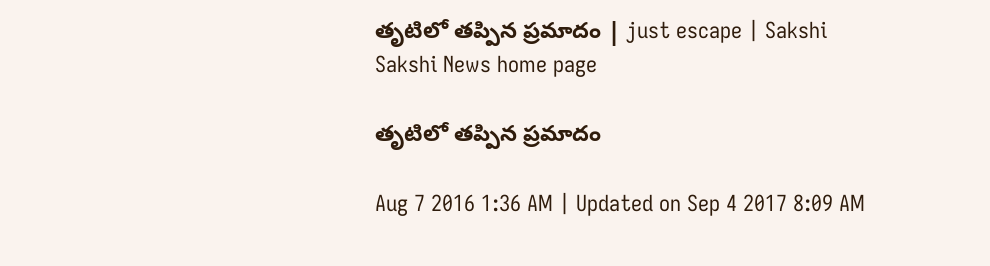తృటిలో తప్పిన ప్రమాదం | just escape | Sakshi
Sakshi News home page

తృటిలో తప్పిన ప్రమాదం

Aug 7 2016 1:36 AM | Updated on Sep 4 2017 8:09 AM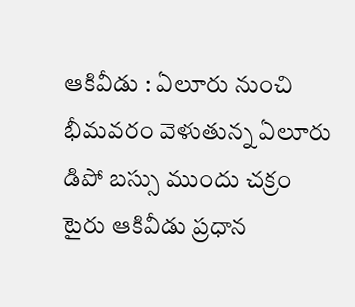ఆకివీడు : ఏలూరు నుంచి భీమవరం వెళుతున్న ఏలూరు డిపో బస్సు ముందు చక్రం టైరు ఆకివీడు ప్రధాన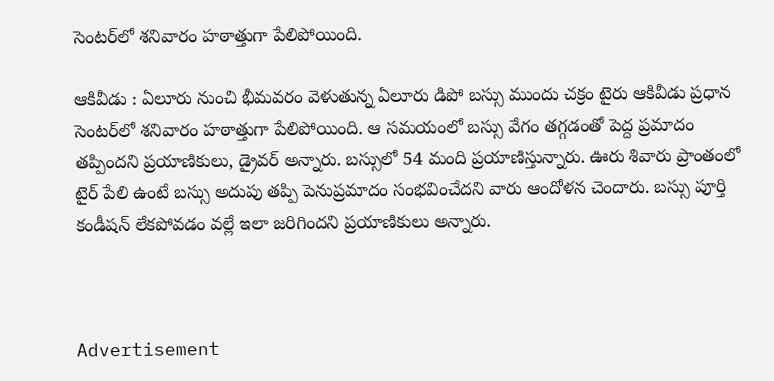సెంటర్‌లో శనివారం హఠాత్తుగా పేలిపోయింది.

ఆకివీడు : ఏలూరు నుంచి భీమవరం వెళుతున్న ఏలూరు డిపో బస్సు ముందు చక్రం టైరు ఆకివీడు ప్రధాన సెంటర్‌లో శనివారం హఠాత్తుగా పేలిపోయింది. ఆ సమయంలో బస్సు వేగం తగ్గడంతో పెద్ద ప్రమాదం తప్పిందని ప్రయాణికులు, డ్రైవర్‌ అన్నారు. బస్సులో 54 మంది ప్రయాణిస్తున్నారు. ఊరు శివారు ప్రాంతంలో టైర్‌ పేలి ఉంటే బస్సు అదుపు తప్పి పెనుప్రమాదం సంభవించేదని వారు ఆందోళన చెందారు. బస్సు పూర్తి కండీషన్‌ లేకపోవడం వల్లే ఇలా జరిగిందని ప్రయాణికులు అన్నారు.



Advertisement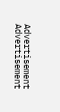Advertisement
Advertisement